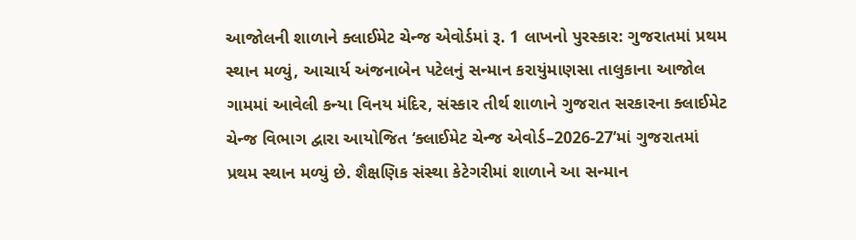આજોલની શાળાને ક્લાઈમેટ ચેન્જ એવોર્ડમાં રૂ. 1 લાખનો પુરસ્કાર: ગુજરાતમાં પ્રથમ સ્થાન મળ્યું, આચાર્ય અંજનાબેન પટેલનું સન્માન કરાયુંમાણસા તાલુકાના આજોલ ગામમાં આવેલી કન્યા વિનય મંદિર, સંસ્કાર તીર્થ શાળાને ગુજરાત સરકારના ક્લાઈમેટ ચેન્જ વિભાગ દ્વારા આયોજિત ‘ક્લાઈમેટ ચેન્જ એવોર્ડ–2026-27’માં ગુજરાતમાં પ્રથમ સ્થાન મળ્યું છે. શૈક્ષણિક સંસ્થા કેટેગરીમાં શાળાને આ સન્માન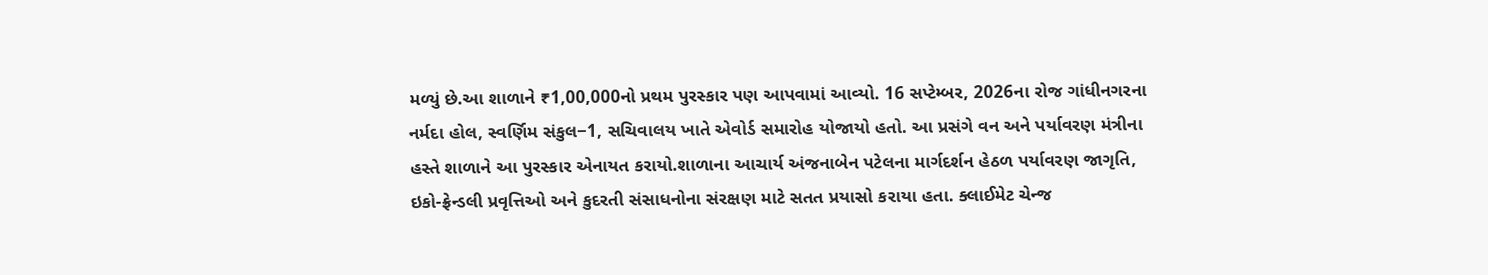મળ્યું છે.આ શાળાને ₹1,00,000નો પ્રથમ પુરસ્કાર પણ આપવામાં આવ્યો. 16 સપ્ટેમ્બર, 2026ના રોજ ગાંધીનગરના નર્મદા હોલ, સ્વર્ણિમ સંકુલ−1, સચિવાલય ખાતે એવોર્ડ સમારોહ યોજાયો હતો. આ પ્રસંગે વન અને પર્યાવરણ મંત્રીના હસ્તે શાળાને આ પુરસ્કાર એનાયત કરાયો.શાળાના આચાર્ય અંજનાબેન પટેલના માર્ગદર્શન હેઠળ પર્યાવરણ જાગૃતિ, ઇકો-ફ્રેન્ડલી પ્રવૃત્તિઓ અને કુદરતી સંસાધનોના સંરક્ષણ માટે સતત પ્રયાસો કરાયા હતા. ક્લાઈમેટ ચેન્જ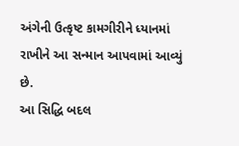અંગેની ઉત્કૃષ્ટ કામગીરીને ધ્યાનમાં રાખીને આ સન્માન આપવામાં આવ્યું છે.
આ સિદ્ધિ બદલ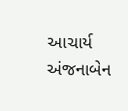આચાર્ય અંજનાબેન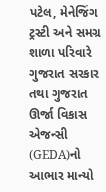પટેલ, મેનેજિંગ ટ્રસ્ટી અને સમગ્ર શાળા પરિવારે ગુજરાત સરકાર તથા ગુજરાત ઊર્જા વિકાસ એજન્સી (GEDA)નો આભાર માન્યો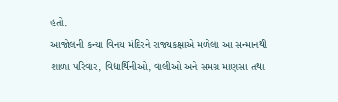હતો.
આજોલની કન્યા વિનય મંદિરને રાજ્યકક્ષાએ મળેલા આ સન્માનથી શાળા પરિવાર, વિદ્યાર્થિનીઓ, વાલીઓ અને સમગ્ર માણસા તથા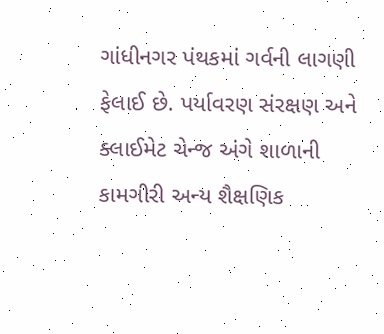ગાંધીનગર પંથકમાં ગર્વની લાગણી ફેલાઈ છે. પર્યાવરણ સંરક્ષણ અને ક્લાઈમેટ ચેન્જ અંગે શાળાની કામગીરી અન્ય શૈક્ષણિક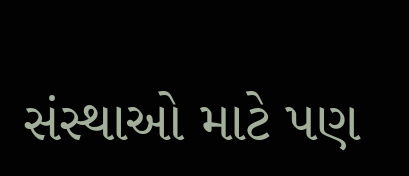સંસ્થાઓ માટે પણ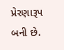પ્રેરણારૂપ બની છે.